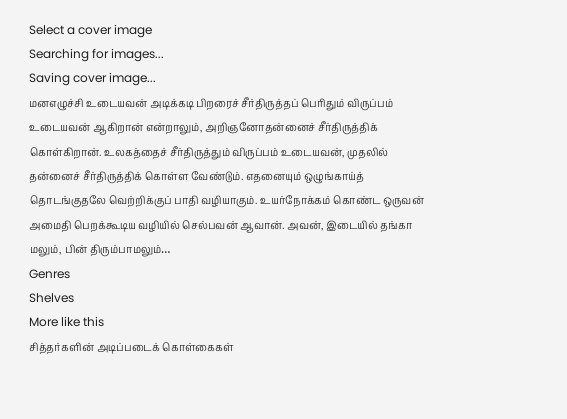Select a cover image
Searching for images...
Saving cover image...
மனஎழுச்சி உடையவன் அடிக்கடி பிறரைச் சீர்திருத்தப் பெரிதும் விருப்பம் உடையவன் ஆகிறான் என்றாலும், அறிஞனோதன்னைச் சீர்திருத்திக் கொள்கிறான். உலகத்தைச் சீர்திருத்தும் விருப்பம் உடையவன், முதலில் தன்னைச் சீர்திருத்திக் கொள்ள வேண்டும். எதனையும் ஒழுங்காய்த் தொடங்குதலே வெற்றிக்குப் பாதி வழியாகும். உயர்நோக்கம் கொண்ட ஒருவன் அமைதி பெறக்கூடிய வழியில் செல்பவன் ஆவான். அவன், இடையில் தங்கா மலும், பின் திரும்பாமலும்…
Genres
Shelves
More like this
சித்தர்களின் அடிப்படைக் கொள்கைகள்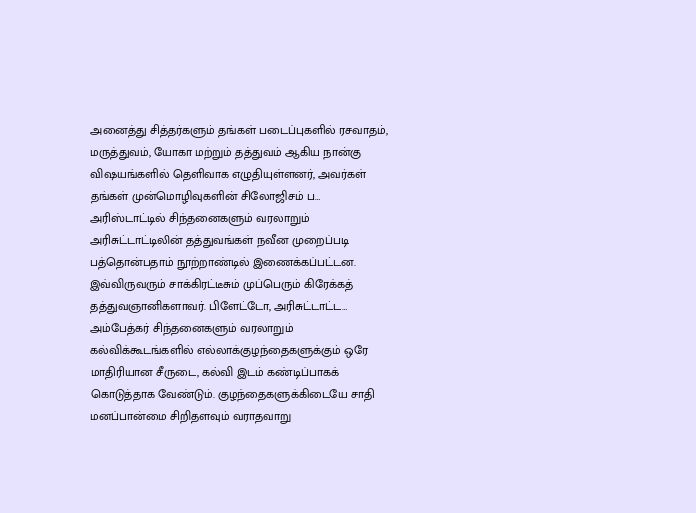அனைத்து சித்தர்களும் தங்கள் படைப்புகளில் ரசவாதம், மருத்துவம், யோகா மற்றும் தத்துவம் ஆகிய நான்கு விஷயங்களில் தெளிவாக எழுதியுள்ளனர், அவர்கள் தங்கள் முன்மொழிவுகளின் சிலோஜிசம் ப…
அரிஸ்டாட்டில் சிந்தனைகளும் வரலாறும்
அரிசுட்டாட்டிலின் தத்துவங்கள் நவீன முறைப்படி பத்தொன்பதாம் நூற்றாண்டில் இணைக்கப்பட்டன. இவ்விருவரும் சாக்கிரட்டீசும் முப்பெரும் கிரேக்கத் தத்துவஞானிகளாவர். பிளேட்டோ, அரிசுட்டாட்ட…
அம்பேத்கர் சிந்தனைகளும் வரலாறும்
கல்விக்கூடங்களில் எல்லாக்குழந்தைகளுக்கும் ஒரே மாதிரியான சீருடை, கல்வி இடம் கண்டிப்பாகக் கொடுத்தாக வேண்டும். குழந்தைகளுக்கிடையே சாதி மனப்பான்மை சிறிதளவும் வராதவாறு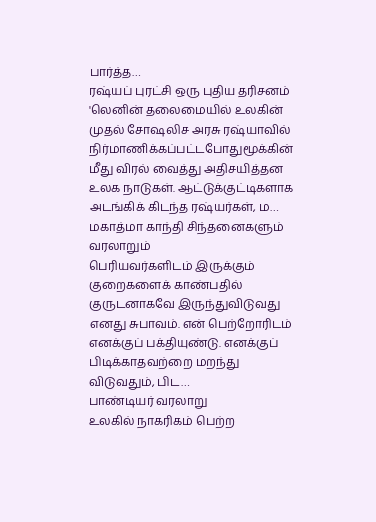பார்த்த…
ரஷ்யப் புரட்சி ஒரு புதிய தரிசனம்
'லெனின் தலைமையில் உலகின் முதல் சோஷலிச அரசு ரஷ்யாவில் நிர்மாணிக்கப்பட்டபோதுமூக்கின் மீது விரல் வைத்து அதிசயித்தன உலக நாடுகள். ஆட்டுக்குட்டிகளாக அடங்கிக் கிடந்த ரஷ்யர்கள், ம…
மகாத்மா காந்தி சிந்தனைகளும் வரலாறும்
பெரியவர்களிடம் இருக்கும் குறைகளைக் காண்பதில் குருடனாகவே இருந்துவிடுவது எனது சுபாவம். என் பெற்றோரிடம் எனக்குப் பக்தியுண்டு. எனக்குப் பிடிக்காதவற்றை மறந்து விடுவதும், பிட…
பாண்டியர் வரலாறு
உலகில் நாகரிகம் பெற்ற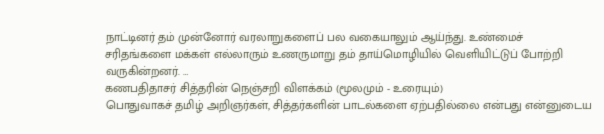நாட்டினர் தம் முன்னோர் வரலாறுகளைப் பல வகையாலும் ஆய்ந்து. உண்மைச் சரிதங்களை மக்கள் எல்லாரும் உணருமாறு தம் தாய்மொழியில் வெளியிட்டுப் போற்றி வருகின்றனர். …
கணபதிதாசர் சித்தரின் நெஞ்சறி விளக்கம் (மூலமும் - உரையும்)
பொதுவாகச் தமிழ் அறிஞர்கள், சித்தர்களின் பாடல்களை ஏற்பதில்லை என்பது என்னுடைய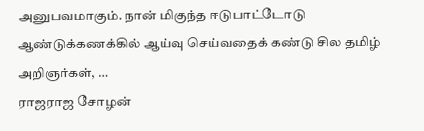அனுபவமாகும். நான் மிகுந்த ஈடுபாட்டோடு ஆண்டுக்கணக்கில் ஆய்வு செய்வதைக் கண்டு சில தமிழ் அறிஞர்கள், …
ராஜராஜ சோழன்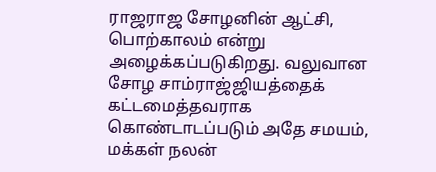ராஜராஜ சோழனின் ஆட்சி, பொற்காலம் என்று அழைக்கப்படுகிறது. வலுவான சோழ சாம்ராஜ்ஜியத்தைக் கட்டமைத்தவராக கொண்டாடப்படும் அதே சமயம், மக்கள் நலன்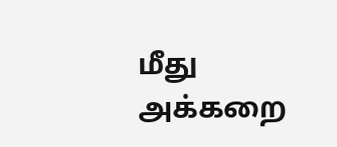மீது அக்கறை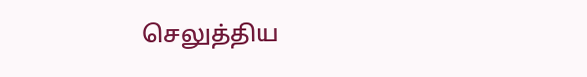செலுத்திய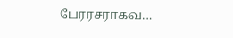பேரரசராகவ…